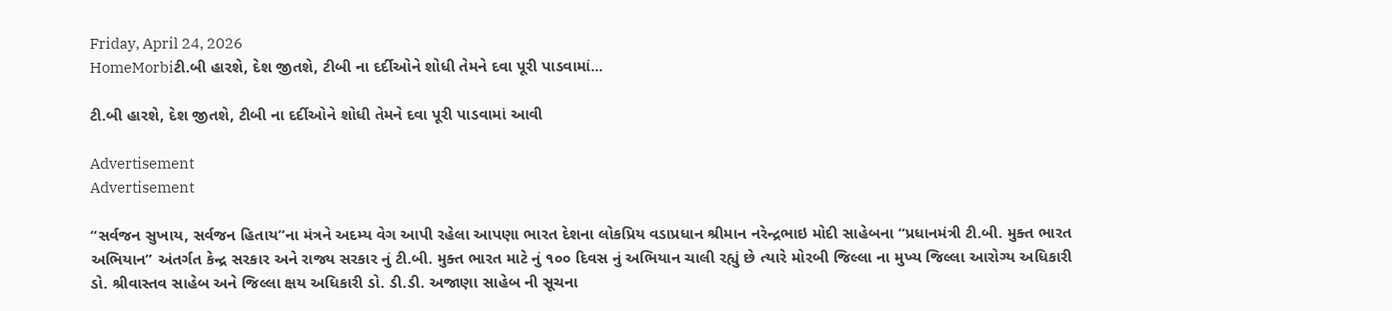Friday, April 24, 2026
HomeMorbiટી.બી હારશે, દેશ જીતશે, ટીબી ના દર્દીઓને શોધી તેમને દવા પૂરી પાડવામાં...

ટી.બી હારશે, દેશ જીતશે, ટીબી ના દર્દીઓને શોધી તેમને દવા પૂરી પાડવામાં આવી

Advertisement
Advertisement

“સર્વજન સુખાય, સર્વજન હિતાય”ના મંત્રને અદમ્ય વેગ આપી રહેલા આપણા ભારત દેશના લોકપ્રિય વડાપ્રધાન શ્રીમાન નરેન્દ્રભાઇ મોદી સાહેબના “પ્રધાનમંત્રી ટી.બી. મુક્ત ભારત અભિયાન” અંતર્ગત કેન્દ્ર સરકાર અને રાજ્ય સરકાર નું ટી.બી. મુક્ત ભારત માટે નું ૧૦૦ દિવસ નું અભિયાન ચાલી રહ્યું છે ત્યારે મોરબી જિલ્લા ના મુખ્ય જિલ્લા આરોગ્ય અધિકારી ડો. શ્રીવાસ્તવ સાહેબ અને જિલ્લા ક્ષય અધિકારી ડો. ડી.ડી. અજાણા સાહેબ ની સૂચના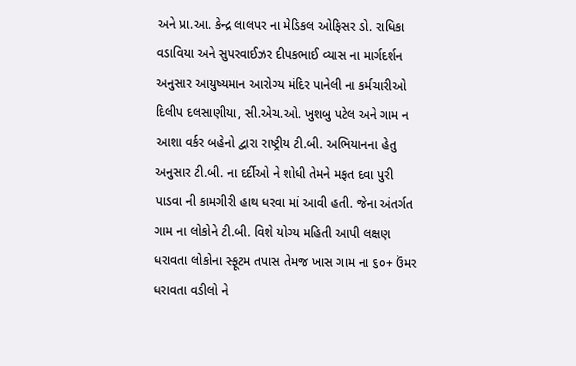અને પ્રા.આ. કેન્દ્ર લાલપર ના મેડિકલ ઓફિસર ડો. રાધિકા વડાવિયા અને સુપરવાઈઝર દીપકભાઈ વ્યાસ ના માર્ગદર્શન અનુસાર આયુષ્યમાન આરોગ્ય મંદિર પાનેલી ના કર્મચારીઓ દિલીપ દલસાણીયા, સી.એચ.ઓ. ખુશબુ પટેલ અને ગામ ન આશા વર્કર બહેનો દ્વારા રાષ્ટ્રીય ટી.બી. અભિયાનના હેતુ અનુસાર ટી.બી. ના દર્દીઓ ને શોધી તેમને મફત દવા પુરી પાડવા ની કામગીરી હાથ ધરવા માં આવી હતી. જેના અંતર્ગત ગામ ના લોકોને ટી.બી. વિશે યોગ્ય મહિતી આપી લક્ષણ ધરાવતા લોકોના સ્ફૂટમ તપાસ તેમજ ખાસ ગામ ના ૬૦+ ઉંમર ધરાવતા વડીલો ને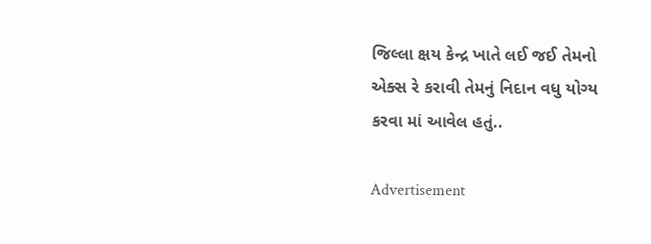જિલ્લા ક્ષય કેન્દ્ર ખાતે લઈ જઈ તેમનો એક્સ રે કરાવી તેમનું નિદાન વધુ યોગ્ય કરવા માં આવેલ હતું..

Advertisement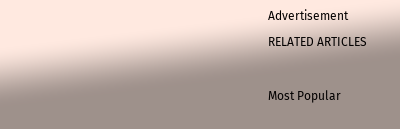Advertisement
RELATED ARTICLES

Most Popular